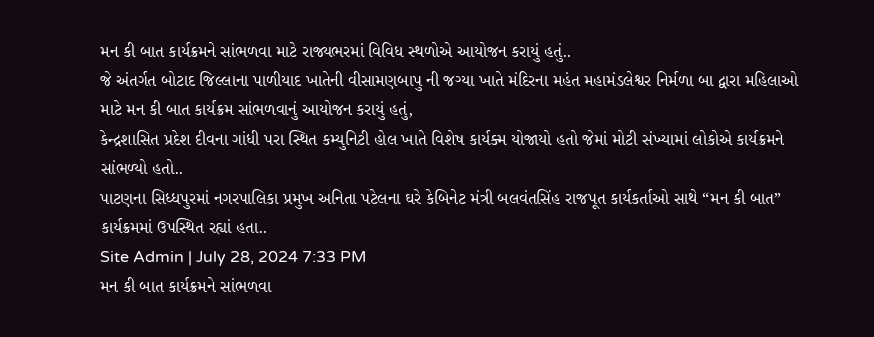મન કી બાત કાર્યક્રમને સાંભળવા માટે રાજ્યભરમાં વિવિધ સ્થળોએ આયોજન કરાયું હતું..
જે અંતર્ગત બોટાદ જિલ્લાના પાળીયાદ ખાતેની વીસામણબાપુ ની જગ્યા ખાતે મંદિરના મહંત મહામંડલેશ્વર નિર્મળા બા દ્વારા મહિલાઓ માટે મન કી બાત કાર્યક્રમ સાંભળવાનું આયોજન કરાયું હતું,
કેન્દ્રશાસિત પ્રદેશ દીવના ગાંધી પરા સ્થિત કમ્યુનિટી હોલ ખાતે વિશેષ કાર્યક્મ યોજાયો હતો જેમાં મોટી સંખ્યામાં લોકોએ કાર્યક્રમને સાંભળ્યો હતો..
પાટણના સિધ્ધપુરમાં નગરપાલિકા પ્રમુખ અનિતા પટેલના ઘરે કેબિનેટ મંત્રી બલવંતસિંહ રાજપૂત કાર્યકર્તાઓ સાથે “મન કી બાત” કાર્યક્રમમાં ઉપસ્થિત રહ્યાં હતા..
Site Admin | July 28, 2024 7:33 PM
મન કી બાત કાર્યક્રમને સાંભળવા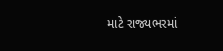માટે રાજ્યભરમાં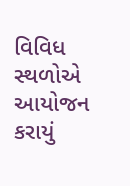વિવિધ સ્થળોએ આયોજન કરાયું